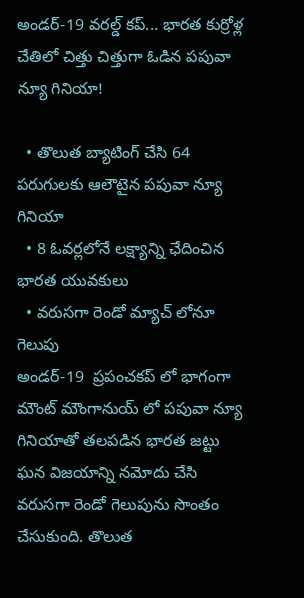అండర్-19 వరల్డ్ కప్... భారత కుర్రోళ్ల చేతిలో చిత్తు చిత్తుగా ఓడిన పపువా న్యూ గినియా!

  • తొలుత బ్యాటింగ్ చేసి 64 పరుగులకు ఆలౌటైన పపువా న్యూ గినియా
  • 8 ఓవర్లలోనే లక్ష్యాన్ని ఛేదించిన భారత యువకులు
  • వరుసగా రెండో మ్యాచ్ లోనూ గెలుపు
అండర్‌-19  ప్రపంచకప్‌ లో భాగంగా మౌంట్ మౌంగానుయ్ లో పపువా న్యూ గినియాతో తలపడిన భారత జట్టు ఘన విజయాన్ని నమోదు చేసి వరుసగా రెండో గెలుపును సొంతం చేసుకుంది. తొలుత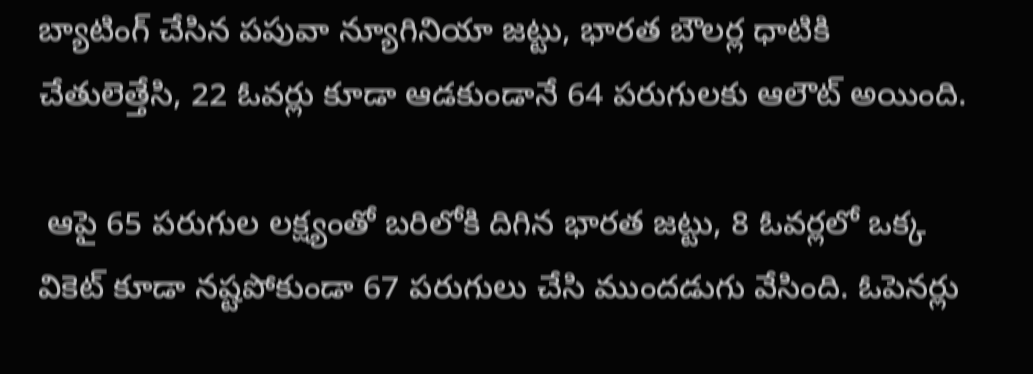బ్యాటింగ్ చేసిన పపువా న్యూగినియా జట్టు, భారత బౌలర్ల ధాటికి చేతులెత్తేసి, 22 ఓవర్లు కూడా ఆడకుండానే 64 పరుగులకు ఆలౌట్ అయింది.

 ఆపై 65 పరుగుల లక్ష్యంతో బరిలోకి దిగిన భారత జట్టు, 8 ఓవర్లలో ఒక్క వికెట్ కూడా నష్టపోకుండా 67 పరుగులు చేసి ముందడుగు వేసింది. ఓపెనర్లు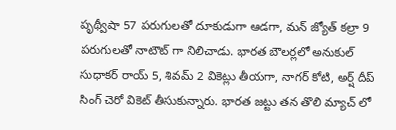పృథ్వీషా 57 పరుగులతో దూకుడుగా ఆడగా, మన్‌ జ్యోత్‌ కల్రా 9 పరుగులతో నాటౌట్ గా నిలిచాడు. భారత బౌలర్లలో అనుకుల్ సుధాకర్ రాయ్ 5, శివమ్‌ 2 వికెట్లు తీయగా, నాగర్‌ కోటి, అర్ష్‌ దీప్‌ సింగ్‌ చెరో వికెట్‌ తీసుకున్నారు. భారత జట్టు తన తొలి మ్యాచ్ లో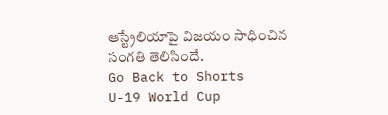ఆస్ట్రేలియాపై విజయం సాధించిన సంగతి తెలిసిందే.
Go Back to Shorts
U-19 World Cup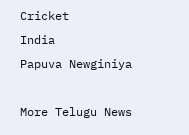Cricket
India
Papuva Newginiya

More Telugu News